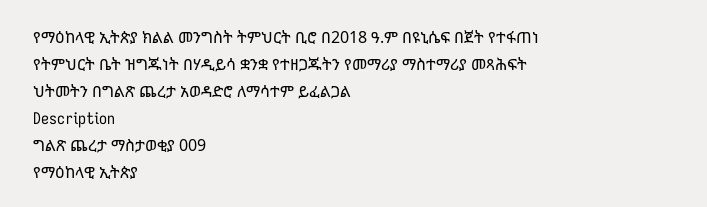የማዕከላዊ ኢትጵያ ክልል መንግስት ትምህርት ቢሮ በ2018 ዓ.ም በዩኒሴፍ በጀት የተፋጠነ የትምህርት ቤት ዝግጁነት በሃዲይሳ ቋንቋ የተዘጋጁትን የመማሪያ ማስተማሪያ መጻሕፍት ህትመትን በግልጽ ጨረታ አወዳድሮ ለማሳተም ይፈልጋል
Description
ግልጽ ጨረታ ማስታወቂያ 009
የማዕከላዊ ኢትጵያ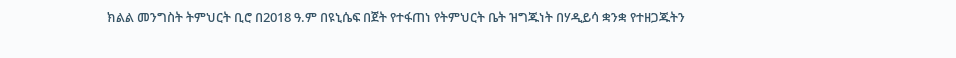ክልል መንግስት ትምህርት ቢሮ በ2018 ዓ.ም በዩኒሴፍ በጀት የተፋጠነ የትምህርት ቤት ዝግጁነት በሃዲይሳ ቋንቋ የተዘጋጁትን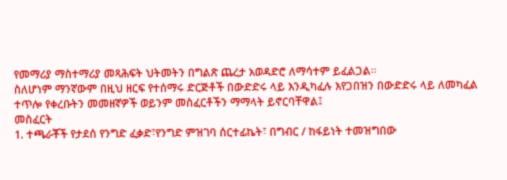የመማሪያ ማስተማሪያ መጻሕፍት ህትመትን በግልጽ ጨረታ አወዳድሮ ለማሳተም ይፈልጋል።
ስለሆነም ማንኛውም በዚህ ዘርፍ የተሰማሩ ድርጅቶች በውድድሩ ላይ እንዲካፈሉ እየጋበዝን በውድድሩ ላይ ለመካፈል ተጥሎ የቀረቡትን መመዘኛዎች ወይንም መስፈርቶችን ማማላት ይኖርባቸዋል፤
መስፈርት
1. ተጫራቾች የታደሰ የንግድ ፈቃድ፣የንግድ ምዝገባ ሰርተፊኬት፣ በግብር / ከፋይነት ተመዝግበው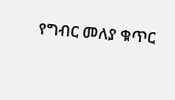የግብር መለያ ቁጥር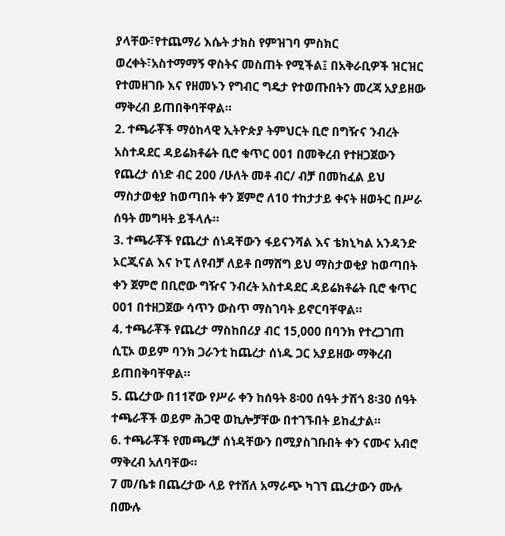ያላቸው፣የተጨማሪ እሴት ታክስ የምዝገባ ምስክር ወረቀት፣አስተማማኝ ዋስትና መስጠት የሚችል፤ በአቅራቢዎች ዝርዝር የተመዘገቡ እና የዘመኑን የግብር ግዴታ የተወጡበትን መረጃ አያይዘው ማቅረብ ይጠበቅባቸዋል።
2. ተጫራቾች ማዕከላዊ ኢትዮጵያ ትምህርት ቢሮ በግዥና ንብረት አስተዳደር ዳይሬክቶሬት ቢሮ ቁጥር 001 በመቅረብ የተዘጋጀውን የጨረታ ሰነድ ብር 200 /ሁለት መቶ ብር/ ብቻ በመከፈል ይህ ማስታወቂያ ከወጣበት ቀን ጀምሮ ለ10 ተከታታይ ቀናት ዘወትር በሥራ ሰዓት መግዛት ይችላሉ።
3. ተጫራቾች የጨረታ ሰነዳቸውን ፋይናንሻል እና ቴክኒካል አንዳንድ ኦርጂናል እና ኮፒ ለየብቻ ለይቶ በማሸግ ይህ ማስታወቂያ ከወጣበት ቀን ጀምሮ በቢሮው ግዥና ንብረት አስተዳደር ዳይሬክቶሬት ቢሮ ቁጥር 001 በተዘጋጀው ሳጥን ውስጥ ማስገባት ይኖርባቸዋል።
4. ተጫራቾች የጨረታ ማስከበሪያ ብር 15,000 በባንክ የተረጋገጠ ሲፒኦ ወይም ባንክ ጋራንቲ ከጨረታ ሰነዱ ጋር አያይዘው ማቅረብ ይጠበቅባቸዋል።
5. ጨረታው በ11ኛው የሥራ ቀን ከሰዓት 8፡00 ሰዓት ታሽጎ 8፡30 ሰዓት ተጫራቾች ወይም ሕጋዊ ወኪሎቻቸው በተገኙበት ይከፈታል።
6. ተጫራቾች የመጫረቻ ሰነዳቸውን በሚያስገቡበት ቀን ናሙና አብሮ ማቅረብ አለባቸው።
7 መ/ቤቱ በጨረታው ላይ የተሸለ አማራጭ ካገኘ ጨረታውን ሙሉ በሙሉ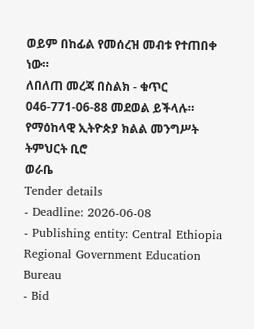ወይም በከፊል የመሰረዝ መብቱ የተጠበቀ ነው።
ለበለጠ መረጃ በስልክ - ቁጥር 046-771-06-88 መደወል ይችላሉ።
የማዕከላዊ ኢትዮጵያ ክልል መንግሥት ትምህርት ቢሮ
ወራቤ
Tender details
- Deadline: 2026-06-08
- Publishing entity: Central Ethiopia Regional Government Education Bureau
- Bid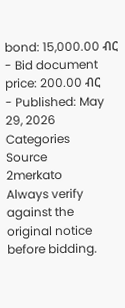bond: 15,000.00 ብር
- Bid document price: 200.00 ብር
- Published: May 29, 2026
Categories
Source
2merkato
Always verify against the original notice before bidding.